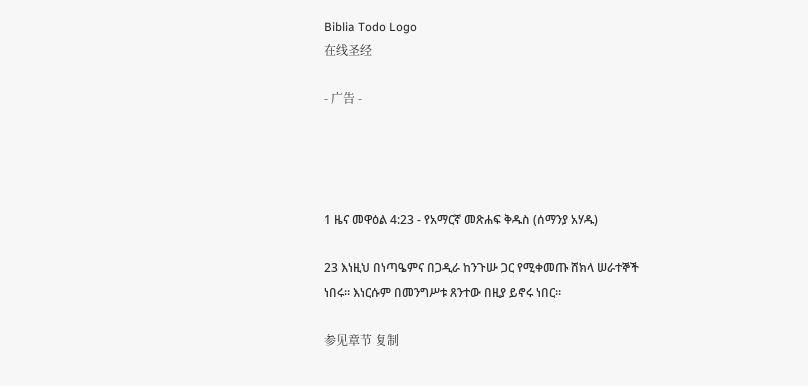Biblia Todo Logo
在线圣经

- 广告 -




1 ዜና መዋዕል 4:23 - የአማርኛ መጽሐፍ ቅዱስ (ሰማንያ አሃዱ)

23 እነዚህ በነጣዔምና በጋዲራ ከንጉሡ ጋር የሚቀመጡ ሸክላ ሠራተኞች ነበሩ። እነርሱም በመንግሥቱ ጸንተው በዚያ ይኖሩ ነበር።

参见章节 复制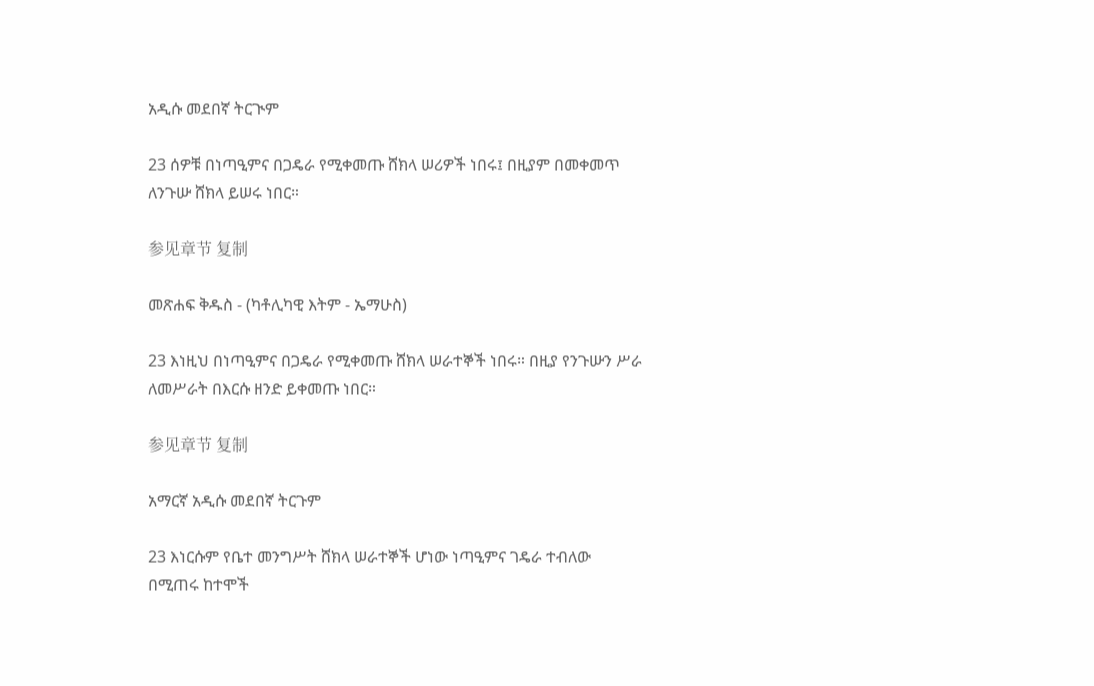አዲሱ መደበኛ ትርጒም

23 ሰዎቹ በነጣዒምና በጋዴራ የሚቀመጡ ሸክላ ሠሪዎች ነበሩ፤ በዚያም በመቀመጥ ለንጉሡ ሸክላ ይሠሩ ነበር።

参见章节 复制

መጽሐፍ ቅዱስ - (ካቶሊካዊ እትም - ኤማሁስ)

23 እነዚህ በነጣዒምና በጋዴራ የሚቀመጡ ሸክላ ሠራተኞች ነበሩ። በዚያ የንጉሡን ሥራ ለመሥራት በእርሱ ዘንድ ይቀመጡ ነበር።

参见章节 复制

አማርኛ አዲሱ መደበኛ ትርጉም

23 እነርሱም የቤተ መንግሥት ሸክላ ሠራተኞች ሆነው ነጣዒምና ገዴራ ተብለው በሚጠሩ ከተሞች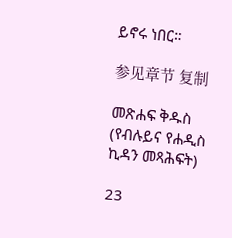ይኖሩ ነበር።

参见章节 复制

መጽሐፍ ቅዱስ (የብሉይና የሐዲስ ኪዳን መጻሕፍት)

23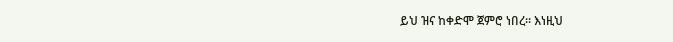ይህ ዝና ከቀድሞ ጀምሮ ነበረ። እነዚህ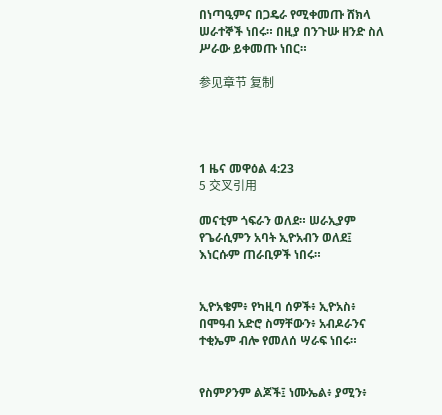በነጣዒምና በጋዴራ የሚቀመጡ ሸክላ ሠራተኞች ነበሩ። በዚያ በንጉሡ ዘንድ ስለ ሥራው ይቀመጡ ነበር።

参见章节 复制




1 ዜና መዋዕል 4:23
5 交叉引用

መናቲም ጎፍራን ወለደ። ሠራኢያም የጌራሲምን አባት ኢዮአብን ወለደ፤ እነርሱም ጠራቢዎች ነበሩ።


ኢዮአቄም፥ የካዚባ ሰዎች፥ ኢዮአስ፥ በሞዓብ አድሮ ስማቸውን፥ አብዶራንና ተቂኤም ብሎ የመለሰ ሣራፍ ነበሩ።


የስምዖንም ልጆች፤ ነሙኤል፥ ያሚን፥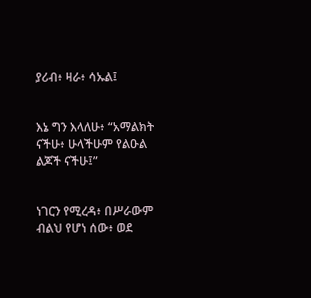ያሪብ፥ ዛራ፥ ሳኡል፤


እኔ ግን እላለሁ፥ “አማልክት ናችሁ፥ ሁላችሁም የልዑል ልጆች ናችሁ፤”


ነገርን የሚረዳ፥ በሥራውም ብልህ የሆነ ሰው፥ ወደ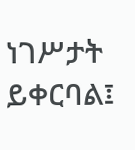ነገሥታት ይቀርባል፤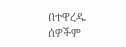በተዋረዱ ሰዎችም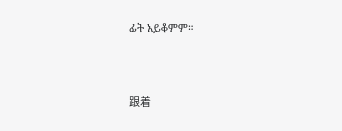ፊት አይቆምም።


跟着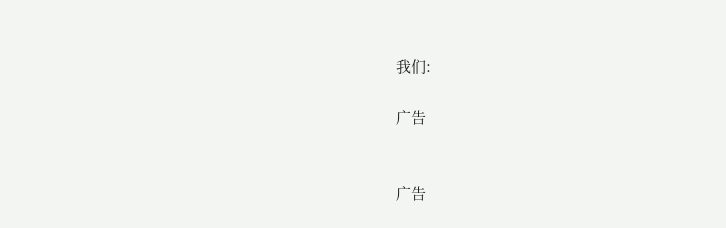我们:

广告


广告